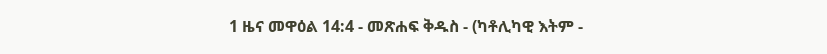1 ዜና መዋዕል 14:4 - መጽሐፍ ቅዱስ - (ካቶሊካዊ እትም -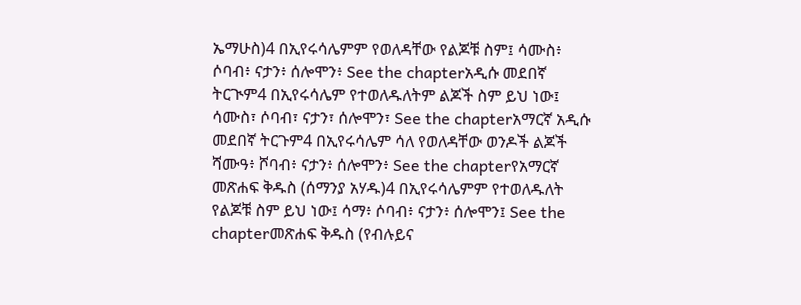ኤማሁስ)4 በኢየሩሳሌምም የወለዳቸው የልጆቹ ስም፤ ሳሙስ፥ ሶባብ፥ ናታን፥ ሰሎሞን፥ See the chapterአዲሱ መደበኛ ትርጒም4 በኢየሩሳሌም የተወለዱለትም ልጆች ስም ይህ ነው፤ ሳሙስ፣ ሶባብ፣ ናታን፣ ሰሎሞን፣ See the chapterአማርኛ አዲሱ መደበኛ ትርጉም4 በኢየሩሳሌም ሳለ የወለዳቸው ወንዶች ልጆች ሻሙዓ፥ ሾባብ፥ ናታን፥ ሰሎሞን፥ See the chapterየአማርኛ መጽሐፍ ቅዱስ (ሰማንያ አሃዱ)4 በኢየሩሳሌምም የተወለዱለት የልጆቹ ስም ይህ ነው፤ ሳማ፥ ሶባብ፥ ናታን፥ ሰሎሞን፤ See the chapterመጽሐፍ ቅዱስ (የብሉይና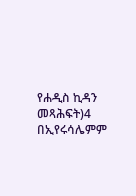የሐዲስ ኪዳን መጻሕፍት)4 በኢየሩሳሌምም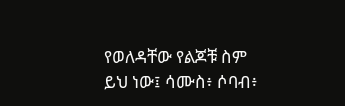የወለዳቸው የልጆቹ ስም ይህ ነው፤ ሳሙስ፥ ሶባብ፥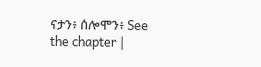ናታን፥ ሰሎሞን፥ See the chapter |